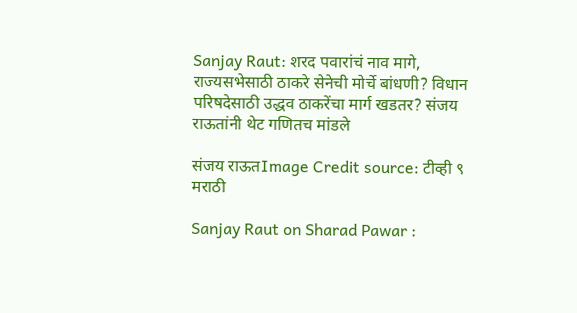Sanjay Raut: शरद पवारांचं नाव मागे, राज्यसभेसाठी ठाकरे सेनेची मोर्चे बांधणी? विधान परिषदेसाठी उद्धव ठाकरेंचा मार्ग खडतर? संजय राऊतांनी थेट गणितच मांडले

संजय राऊतImage Credit source: टीव्ही ९ मराठी

Sanjay Raut on Sharad Pawar :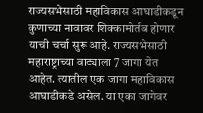राज्यसभेसाठी महाविकास आघाडीकडून कुणाच्या नावावर शिक्कामोर्तब होणार याची चर्चा सुरू आहे. राज्यसभेसाठी महाराष्ट्राच्या वाट्याला 7 जागा येत आहेत. त्यातील एक जागा महाविकास आघाडीकडे असेल. या एका जागेवर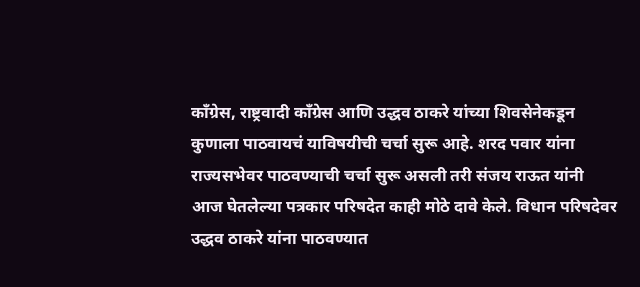काँग्रेस, राष्ट्रवादी काँग्रेस आणि उद्धव ठाकरे यांच्या शिवसेनेकडून कुणाला पाठवायचं याविषयीची चर्चा सुरू आहे. शरद पवार यांना राज्यसभेवर पाठवण्याची चर्चा सुरू असली तरी संजय राऊत यांनी आज घेतलेल्या पत्रकार परिषदेत काही मोठे दावे केले. विधान परिषदेवर उद्धव ठाकरे यांना पाठवण्यात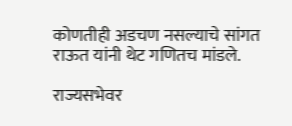कोणतीही अडचण नसल्याचे सांगत राऊत यांनी थेट गणितच मांडले.

राज्यसभेवर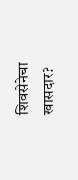शिवसेनेचा खासदार?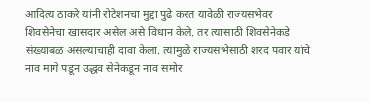आदित्य ठाकरे यांनी रोटेशनचा मुद्दा पुढे करत यावेळी राज्यसभेवर शिवसेनेचा खासदार असेल असे विधान केले. तर त्यासाठी शिवसेनेकडे संख्याबळ असल्याचाही दावा केला. त्यामुळे राज्यसभेसाठी शरद पवार यांचे नाव मागे पडून उद्धव सेनेकडून नाव समोर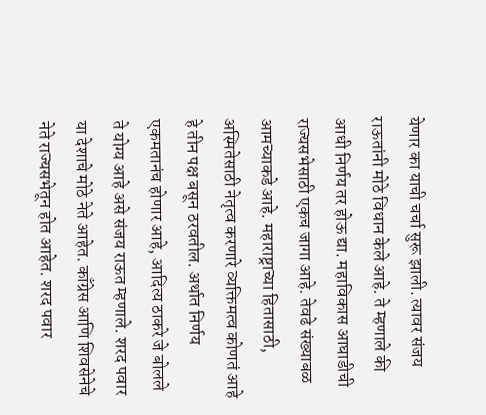येणार का याची चर्चा सुरू झाली. त्यावर संजय राऊतांनी मोठे विधान केले आहे. ते म्हणाले की आधी निर्णय तर होऊ द्या. महाविकास आघाडीची राज्यसभेसाठी एकच जागा आहे. तेवढे संख्याबळ आमच्याकडे आहे. महाराष्ट्राच्या हितासाठी, अस्मितेसाठी नेतृत्व करणारे व्यक्तिमत्व कोणतं आहे हे तीन पक्ष बसून ठरवतील. अर्थात निर्णय एकमतानंच होणार आहे, आदित्य ठाकरे जे बोलले ते योग्य आहे असे संजय राऊत म्हणाले. शरद पवार या देशाचे मोठे नेते आहेत. काँग्रेस आणि शिवसेनेचे नेते राज्यसभेतून होत आहेत. शरद पवार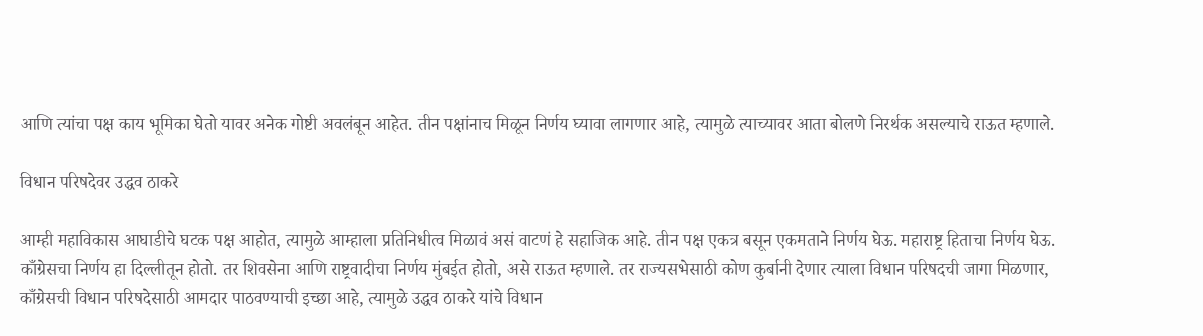आणि त्यांचा पक्ष काय भूमिका घेतो यावर अनेक गोष्टी अवलंबून आहेत. तीन पक्षांनाच मिळून निर्णय घ्यावा लागणार आहे, त्यामुळे त्याच्यावर आता बोलणे निरर्थक असल्याचे राऊत म्हणाले.

विधान परिषदेवर उद्धव ठाकरे

आम्ही महाविकास आघाडीचे घटक पक्ष आहोत, त्यामुळे आम्हाला प्रतिनिधीत्व मिळावं असं वाटणं हे सहाजिक आहे. तीन पक्ष एकत्र बसून एकमताने निर्णय घेऊ. महाराष्ट्र हिताचा निर्णय घेऊ. काँग्रेसचा निर्णय हा दिल्लीतून होतो. तर शिवसेना आणि राष्ट्रवादीचा निर्णय मुंबईत होतो, असे राऊत म्हणाले. तर राज्यसभेसाठी कोण कुर्बानी देणार त्याला विधान परिषदची जागा मिळणार, काँग्रेसची विधान परिषदेसाठी आमदार पाठवण्याची इच्छा आहे, त्यामुळे उद्धव ठाकरे यांचे विधान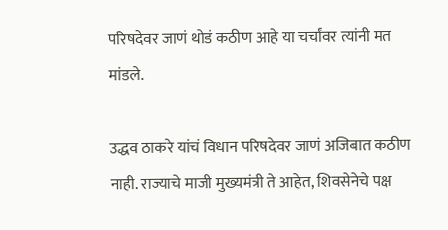परिषदेवर जाणं थोडं कठीण आहे या चर्चांवर त्यांनी मत मांडले.

उद्धव ठाकरे यांचं विधान परिषदेवर जाणं अजिबात कठीण नाही. राज्याचे माजी मुख्यमंत्री ते आहेत, शिवसेनेचे पक्ष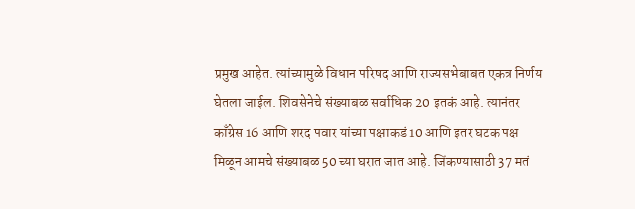प्रमुख आहेत. त्यांच्यामुळे विधान परिषद आणि राज्यसभेबाबत एकत्र निर्णय घेतला जाईल. शिवसेनेचे संख्याबळ सर्वाधिक 20 इतकं आहे. त्यानंतर काँग्रेस 16 आणि शरद पवार यांच्या पक्षाकडं 10 आणि इतर घटक पक्ष मिळून आमचे संख्याबळ 50 च्या घरात जात आहे. जिंकण्यासाठी 37 मतं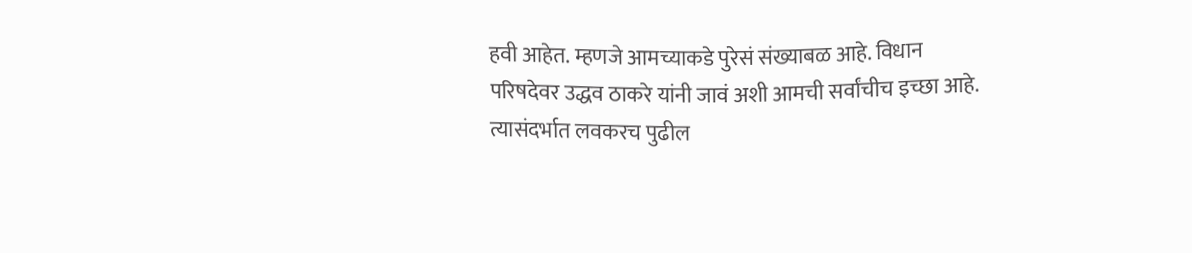हवी आहेत. म्हणजे आमच्याकडे पुरेसं संख्याबळ आहे. विधान परिषदेवर उद्धव ठाकरे यांनी जावं अशी आमची सर्वांचीच इच्छा आहे. त्यासंदर्भात लवकरच पुढील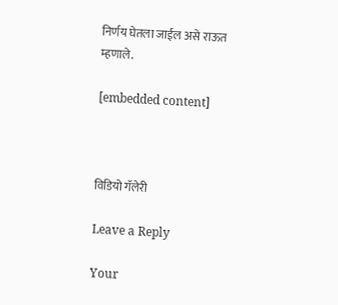निर्णय घेतला जाईल असे राऊत म्हणाले.

[embedded content]



विडियो गॅलेरी

Leave a Reply

Your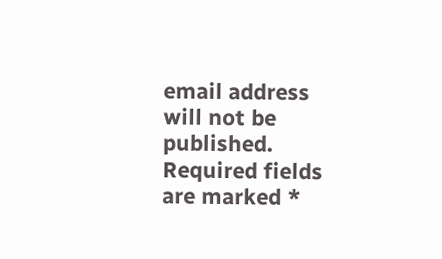email address will not be published. Required fields are marked *